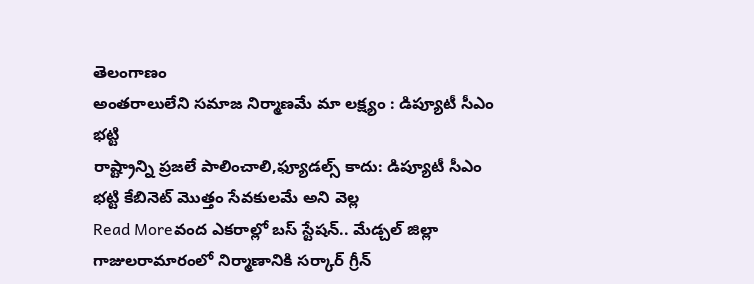తెలంగాణం
అంతరాలులేని సమాజ నిర్మాణమే మా లక్ష్యం : డిప్యూటీ సీఎం భట్టి
రాష్ట్రాన్ని ప్రజలే పాలించాలి,ఫ్యూడల్స్ కాదు: డిప్యూటీ సీఎం భట్టి కేబినెట్ మొత్తం సేవకులమే అని వెల్ల
Read Moreవంద ఎకరాల్లో బస్ స్టేషన్.. మేడ్చల్ జిల్లా గాజులరామారంలో నిర్మాణానికి సర్కార్ గ్రీన్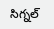సిగ్నల్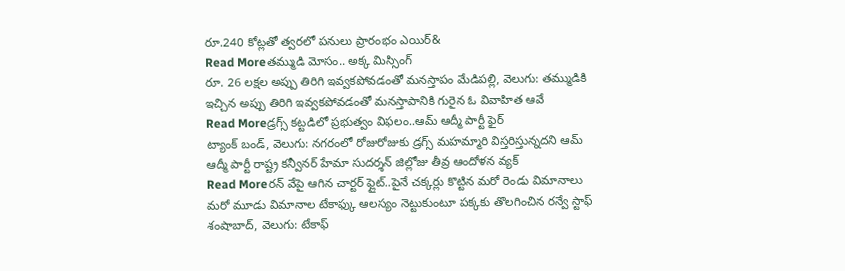రూ.240 కోట్లతో త్వరలో పనులు ప్రారంభం ఎయిర్&
Read Moreతమ్ముడి మోసం.. అక్క మిస్సింగ్
రూ. 26 లక్షల అప్పు తిరిగి ఇవ్వకపోవడంతో మనస్తాపం మేడిపల్లి, వెలుగు: తమ్ముడికి ఇచ్చిన అప్పు తిరిగి ఇవ్వకపోవడంతో మనస్తాపానికి గురైన ఓ వివాహిత ఆవే
Read Moreడ్రగ్స్ కట్టడిలో ప్రభుత్వం విఫలం..ఆమ్ ఆద్మీ పార్టీ ఫైర్
ట్యాంక్ బండ్, వెలుగు: నగరంలో రోజురోజుకు డ్రగ్స్ మహమ్మారి విస్తరిస్తున్నదని ఆమ్ ఆద్మీ పార్టీ రాష్ట్ర కన్వీనర్ హేమా సుదర్శన్ జిల్లోజు తీవ్ర ఆందోళన వ్యక్
Read Moreరన్ వేపై ఆగిన చార్టర్ ఫ్లైట్..పైనే చక్కర్లు కొట్టిన మరో రెండు విమానాలు
మరో మూడు విమానాల టేకాఫ్కు ఆలస్యం నెట్టుకుంటూ పక్కకు తొలగించిన రన్వే స్టాఫ్ శంషాబాద్, వెలుగు: టేకాఫ్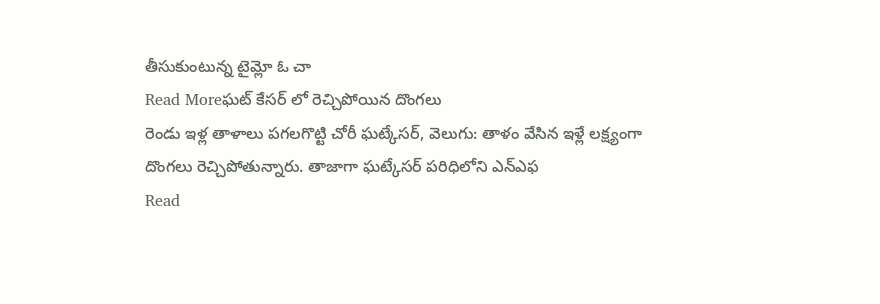తీసుకుంటున్న టైమ్లో ఓ చా
Read Moreఘట్ కేసర్ లో రెచ్చిపోయిన దొంగలు
రెండు ఇళ్ల తాళాలు పగలగొట్టి చోరీ ఘట్కేసర్, వెలుగు: తాళం వేసిన ఇళ్లే లక్ష్యంగా దొంగలు రెచ్చిపోతున్నారు. తాజాగా ఘట్కేసర్ పరిధిలోని ఎన్ఎఫ
Read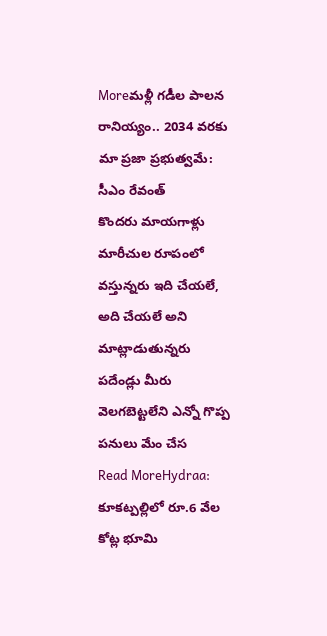Moreమళ్లీ గడీల పాలన రానియ్యం.. 2034 వరకు మా ప్రజా ప్రభుత్వమే: సీఎం రేవంత్
కొందరు మాయగాళ్లు మారీచుల రూపంలో వస్తున్నరు ఇది చేయలే, అది చేయలే అని మాట్లాడుతున్నరు పదేండ్లు మీరు వెలగబెట్టలేని ఎన్నో గొప్ప పనులు మేం చేస
Read MoreHydraa: కూకట్పల్లిలో రూ.6 వేల కోట్ల భూమి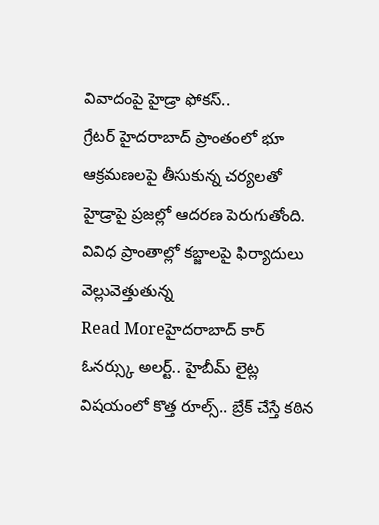వివాదంపై హైడ్రా ఫోకస్..
గ్రేటర్ హైదరాబాద్ ప్రాంతంలో భూ ఆక్రమణలపై తీసుకున్న చర్యలతో హైడ్రాపై ప్రజల్లో ఆదరణ పెరుగుతోంది. వివిధ ప్రాంతాల్లో కబ్జాలపై ఫిర్యాదులు వెల్లువెత్తుతున్న
Read Moreహైదరాబాద్ కార్ ఓనర్స్కు అలర్ట్.. హైబీమ్ లైట్ల విషయంలో కొత్త రూల్స్.. బ్రేక్ చేస్తే కఠిన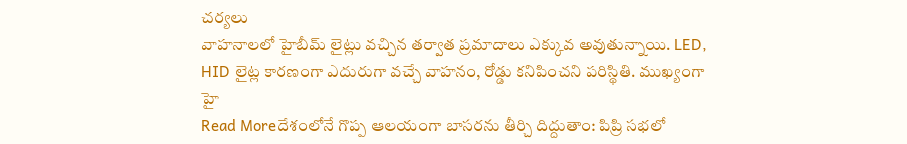చర్యలు
వాహనాలలో హైబీమ్ లైట్లు వచ్చిన తర్వాత ప్రమాదాలు ఎక్కువ అవుతున్నాయి. LED, HID లైట్ల కారణంగా ఎదురుగా వచ్చే వాహనం, రోడ్డు కనిపించని పరిస్థితి. ముఖ్యంగా హై
Read Moreదేశంలోనే గొప్ప ఆలయంగా బాసరను తీర్చి దిద్దుతాం: పిప్రి సభలో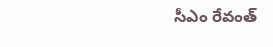సీఎం రేవంత్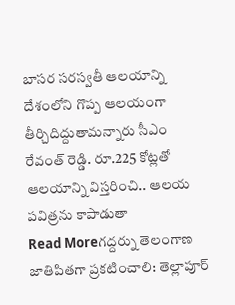బాసర సరస్వతీ ఆలయాన్ని దేశంలోని గొప్ప ఆలయంగా తీర్చిదిద్దుతామన్నారు సీఎం రేవంత్ రెడ్డి. రూ.225 కోట్లతో ఆలయాన్ని విస్తరించి.. ఆలయ పవిత్రను కాపాడుతా
Read Moreగద్దర్ను తెలంగాణ జాతిపితగా ప్రకటించాలి: తెల్లాపూర్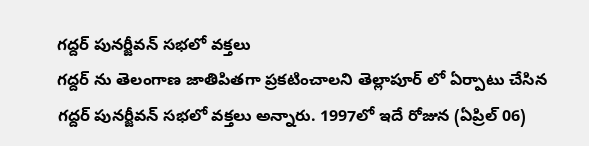గద్దర్ పునర్జీవన్ సభలో వక్తలు
గద్దర్ ను తెలంగాణ జాతిపితగా ప్రకటించాలని తెల్లాపూర్ లో ఏర్పాటు చేసిన గద్దర్ పునర్జీవన్ సభలో వక్తలు అన్నారు. 1997లో ఇదే రోజున (ఏప్రిల్ 06)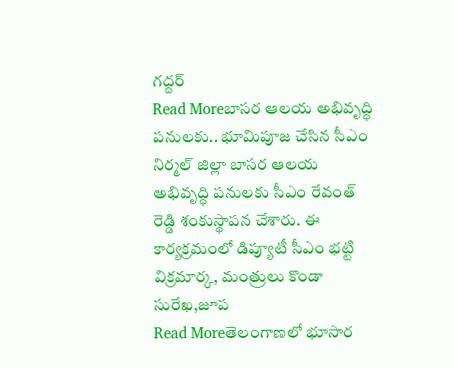గద్దర్
Read Moreబాసర ఆలయ అభివృద్ధి పనులకు.. భూమిపూజ చేసిన సీఎం
నిర్మల్ జిల్లా బాసర ఆలయ అభివృద్ధి పనులకు సీఎం రేవంత్ రెడ్డి శంకుస్థాపన చేశారు. ఈ కార్యక్రమంలో డిప్యూటీ సీఎం భట్టి విక్రమార్క, మంత్రులు కొండా సురేఖ,జూప
Read Moreతెలంగాణలో భూసార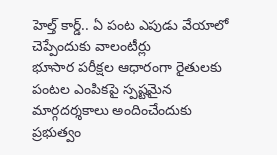హెల్త్ కార్డ్.. ఏ పంట ఎపుడు వేయాలో చెప్పేందుకు వాలంటీర్లు
భూసార పరీక్షల ఆధారంగా రైతులకు పంటల ఎంపికపై స్పష్టమైన మార్గదర్శకాలు అందించేందుకు ప్రభుత్వం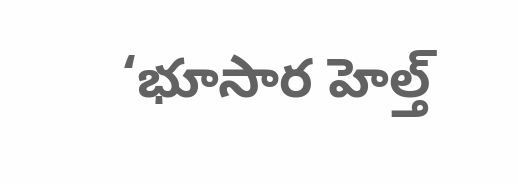‘భూసార హెల్త్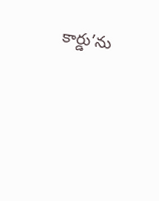కార్డు’ను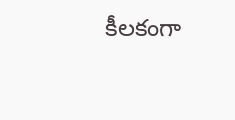కీలకంగా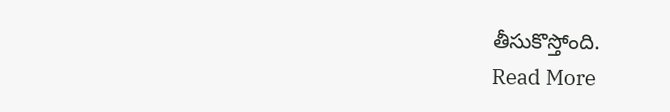తీసుకొస్తోంది.
Read More